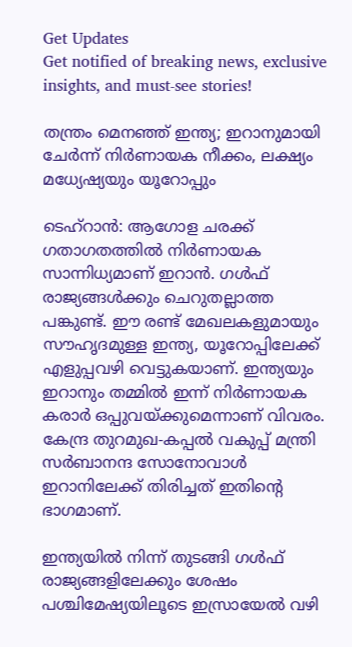Get Updates
Get notified of breaking news, exclusive insights, and must-see stories!

തന്ത്രം മെനഞ്ഞ് ഇന്ത്യ; ഇറാനുമായി ചേര്‍ന്ന് നിര്‍ണായക നീക്കം, ലക്ഷ്യം മധ്യേഷ്യയും യൂറോപ്പും

ടെഹ്‌റാന്‍: ആഗോള ചരക്ക് ഗതാഗതത്തില്‍ നിര്‍ണായക സാന്നിധ്യമാണ് ഇറാന്‍. ഗള്‍ഫ് രാജ്യങ്ങള്‍ക്കും ചെറുതല്ലാത്ത പങ്കുണ്ട്. ഈ രണ്ട് മേഖലകളുമായും സൗഹൃദമുള്ള ഇന്ത്യ, യൂറോപ്പിലേക്ക് എളുപ്പവഴി വെട്ടുകയാണ്. ഇന്ത്യയും ഇറാനും തമ്മില്‍ ഇന്ന് നിര്‍ണായക കരാര്‍ ഒപ്പുവയ്ക്കുമെന്നാണ് വിവരം. കേന്ദ്ര തുറമുഖ-കപ്പല്‍ വകുപ്പ് മന്ത്രി സര്‍ബാനന്ദ സോനോവാള്‍ ഇറാനിലേക്ക് തിരിച്ചത് ഇതിന്റെ ഭാഗമാണ്.

ഇന്ത്യയില്‍ നിന്ന് തുടങ്ങി ഗള്‍ഫ് രാജ്യങ്ങളിലേക്കും ശേഷം പശ്ചിമേഷ്യയിലൂടെ ഇസ്രായേല്‍ വഴി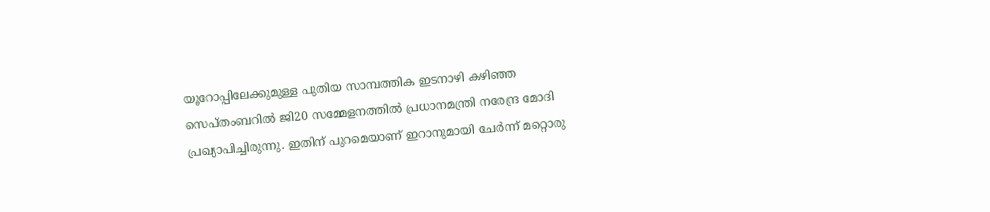യൂറോപ്പിലേക്കുമുള്ള പുതിയ സാമ്പത്തിക ഇടനാഴി കഴിഞ്ഞ സെപ്തംബറില്‍ ജി20 സമ്മേളനത്തില്‍ പ്രധാനമന്ത്രി നരേന്ദ്ര മോദി പ്രഖ്യാപിച്ചിരുന്നു. ഇതിന് പുറമെയാണ് ഇറാനുമായി ചേര്‍ന്ന് മറ്റൊരു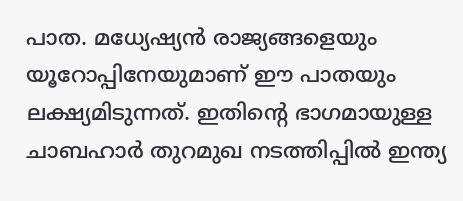പാത. മധ്യേഷ്യന്‍ രാജ്യങ്ങളെയും യൂറോപ്പിനേയുമാണ് ഈ പാതയും ലക്ഷ്യമിടുന്നത്. ഇതിന്റെ ഭാഗമായുള്ള ചാബഹാര്‍ തുറമുഖ നടത്തിപ്പില്‍ ഇന്ത്യ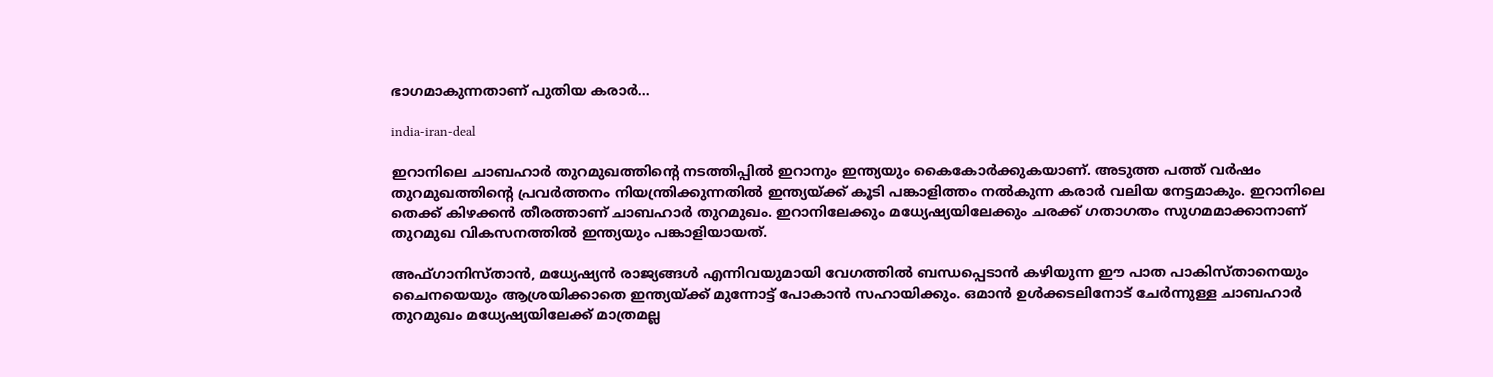ഭാഗമാകുന്നതാണ് പുതിയ കരാര്‍...

india-iran-deal

ഇറാനിലെ ചാബഹാര്‍ തുറമുഖത്തിന്റെ നടത്തിപ്പില്‍ ഇറാനും ഇന്ത്യയും കൈകോര്‍ക്കുകയാണ്. അടുത്ത പത്ത് വര്‍ഷം തുറമുഖത്തിന്റെ പ്രവര്‍ത്തനം നിയന്ത്രിക്കുന്നതില്‍ ഇന്ത്യയ്ക്ക് കൂടി പങ്കാളിത്തം നല്‍കുന്ന കരാര്‍ വലിയ നേട്ടമാകും. ഇറാനിലെ തെക്ക് കിഴക്കന്‍ തീരത്താണ് ചാബഹാര്‍ തുറമുഖം. ഇറാനിലേക്കും മധ്യേഷ്യയിലേക്കും ചരക്ക് ഗതാഗതം സുഗമമാക്കാനാണ് തുറമുഖ വികസനത്തില്‍ ഇന്ത്യയും പങ്കാളിയായത്.

അഫ്ഗാനിസ്താന്‍, മധ്യേഷ്യന്‍ രാജ്യങ്ങള്‍ എന്നിവയുമായി വേഗത്തില്‍ ബന്ധപ്പെടാന്‍ കഴിയുന്ന ഈ പാത പാകിസ്താനെയും ചൈനയെയും ആശ്രയിക്കാതെ ഇന്ത്യയ്ക്ക് മുന്നോട്ട് പോകാന്‍ സഹായിക്കും. ഒമാന്‍ ഉള്‍ക്കടലിനോട് ചേര്‍ന്നുള്ള ചാബഹാര്‍ തുറമുഖം മധ്യേഷ്യയിലേക്ക് മാത്രമല്ല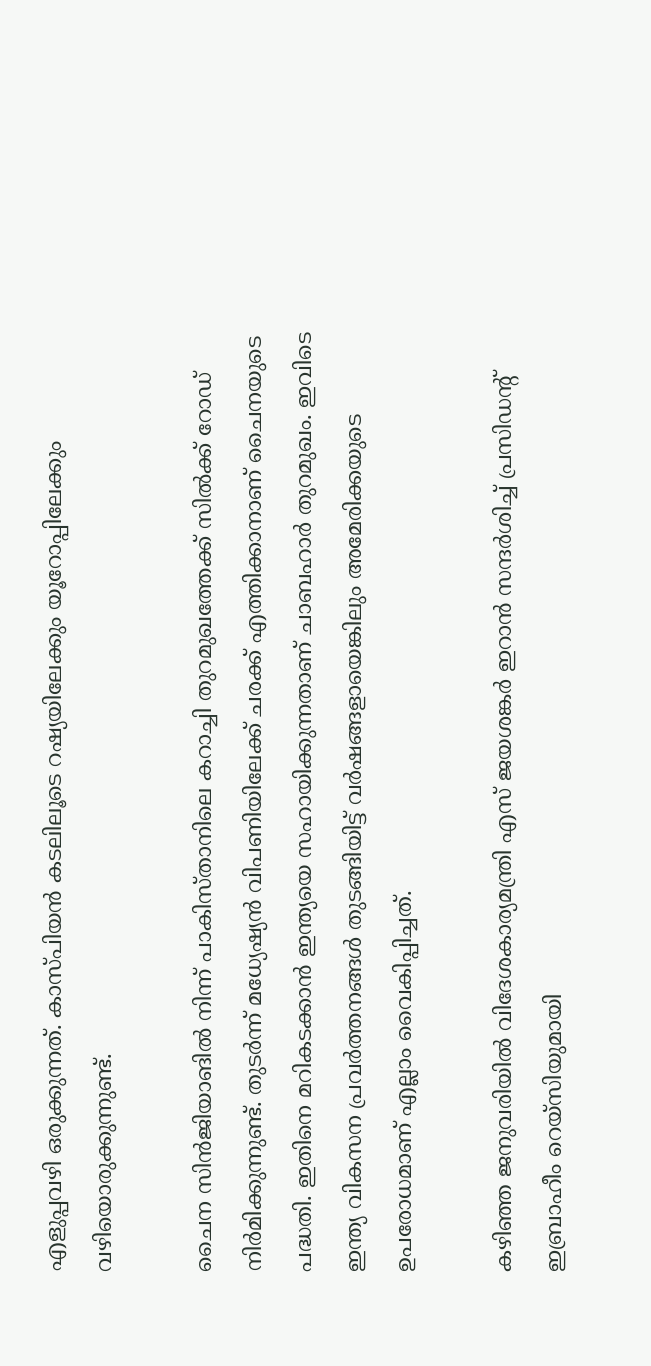എളുപ്പവഴി ഒരുക്കുന്നത്. കാസ്പിയന്‍ കടലിലൂടെ റഷ്യയിലേക്കും യൂറോപ്പിലേക്കും വഴിയൊരുക്കുന്നുണ്ട്.

ചൈന സിന്‍ജിയാങില്‍ നിന്ന് പാകിസ്താനിലെ കറാച്ചി തുറമുഖത്തേക്ക് സില്‍ക്ക് റോഡ് നിര്‍മിക്കുന്നുണ്ട്. തുടര്‍ന്ന് മധ്യേഷ്യന്‍ വിപണിയിലേക്ക് ചരക്ക് എത്തിക്കാനാണ് ചൈനയുടെ പദ്ധതി. ഇതിനെ മറികടക്കാന്‍ ഇന്ത്യയെ സഹായിക്കുന്നതാണ് ചാബഹാര്‍ തുറമുഖം. ഇവിടെ ഇന്ത്യ വികസന പ്രവര്‍ത്തനങ്ങള്‍ തുടങ്ങിയിട്ട് വര്‍ഷങ്ങളായെങ്കിലും അമേരിക്കയുടെ ഉപരോധമാണ് എല്ലാം വൈകിപ്പിച്ചത്.

കഴിഞ്ഞ ജനുവരിയില്‍ വിദേശകാര്യമന്ത്രി എസ് ജയശങ്കര്‍ ഇറാന്‍ സന്ദര്‍ശിച്ച് പ്രസിഡന്റ് ഇബ്രാഹീം റെയ്‌സിയുമായി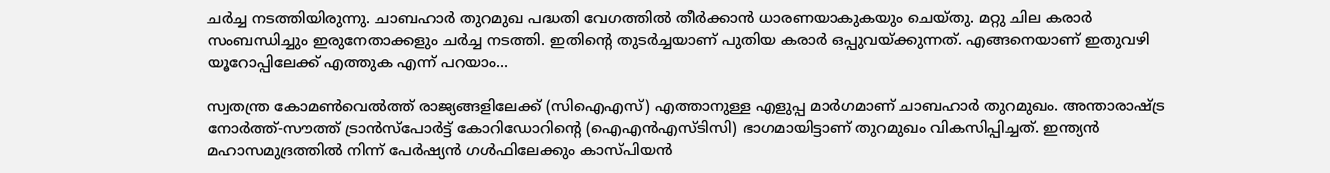ചര്‍ച്ച നടത്തിയിരുന്നു. ചാബഹാര്‍ തുറമുഖ പദ്ധതി വേഗത്തില്‍ തീര്‍ക്കാന്‍ ധാരണയാകുകയും ചെയ്തു. മറ്റു ചില കരാര്‍ സംബന്ധിച്ചും ഇരുനേതാക്കളും ചര്‍ച്ച നടത്തി. ഇതിന്റെ തുടര്‍ച്ചയാണ് പുതിയ കരാര്‍ ഒപ്പുവയ്ക്കുന്നത്. എങ്ങനെയാണ് ഇതുവഴി യൂറോപ്പിലേക്ക് എത്തുക എന്ന് പറയാം...

സ്വതന്ത്ര കോമണ്‍വെല്‍ത്ത് രാജ്യങ്ങളിലേക്ക് (സിഐഎസ്) എത്താനുള്ള എളുപ്പ മാര്‍ഗമാണ് ചാബഹാര്‍ തുറമുഖം. അന്താരാഷ്ട്ര നോര്‍ത്ത്-സൗത്ത് ട്രാന്‍സ്‌പോര്‍ട്ട് കോറിഡോറിന്റെ (ഐഎന്‍എസ്ടിസി) ഭാഗമായിട്ടാണ് തുറമുഖം വികസിപ്പിച്ചത്. ഇന്ത്യന്‍ മഹാസമുദ്രത്തില്‍ നിന്ന് പേര്‍ഷ്യന്‍ ഗള്‍ഫിലേക്കും കാസ്പിയന്‍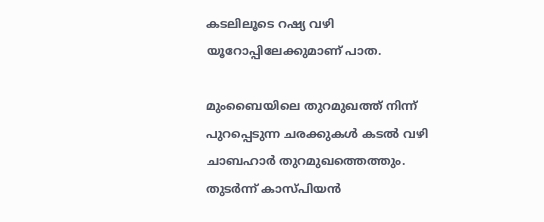കടലിലൂടെ റഷ്യ വഴി യൂറോപ്പിലേക്കുമാണ് പാത.

മുംബൈയിലെ തുറമുഖത്ത് നിന്ന് പുറപ്പെടുന്ന ചരക്കുകള്‍ കടല്‍ വഴി ചാബഹാര്‍ തുറമുഖത്തെത്തും. തുടര്‍ന്ന് കാസ്പിയന്‍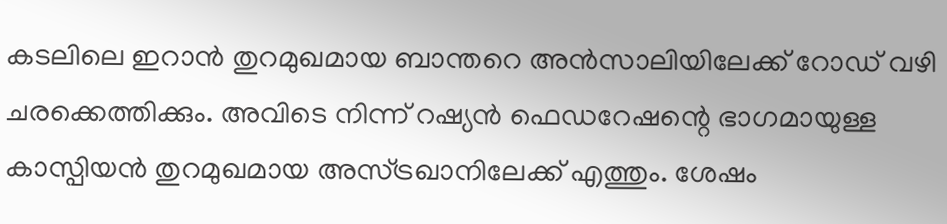കടലിലെ ഇറാന്‍ തുറമുഖമായ ബാന്തറെ അന്‍സാലിയിലേക്ക് റോഡ് വഴി ചരക്കെത്തിക്കും. അവിടെ നിന്ന് റഷ്യന്‍ ഫെഡറേഷന്റെ ഭാഗമായുള്ള കാസ്പിയന്‍ തുറമുഖമായ അസ്ട്രഖാനിലേക്ക് എത്തും. ശേഷം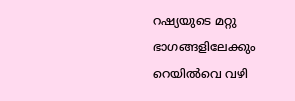റഷ്യയുടെ മറ്റു ഭാഗങ്ങളിലേക്കും റെയില്‍വെ വഴി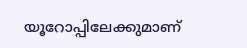യൂറോപ്പിലേക്കുമാണ്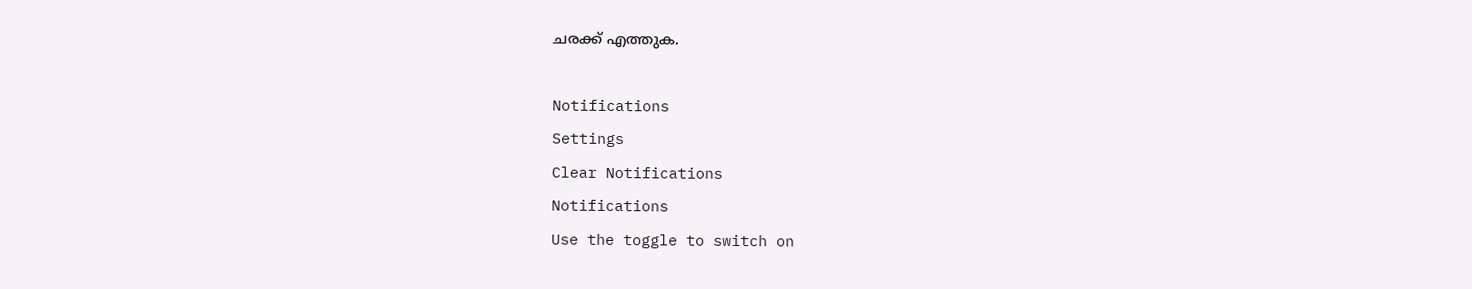ചരക്ക് എത്തുക.

Notifications
Settings
Clear Notifications
Notifications
Use the toggle to switch on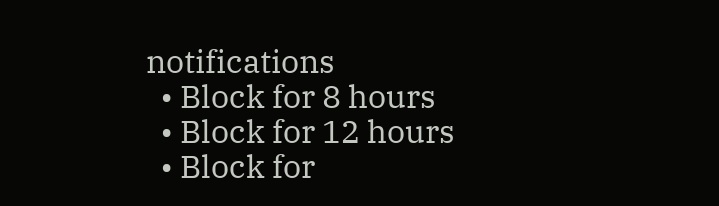notifications
  • Block for 8 hours
  • Block for 12 hours
  • Block for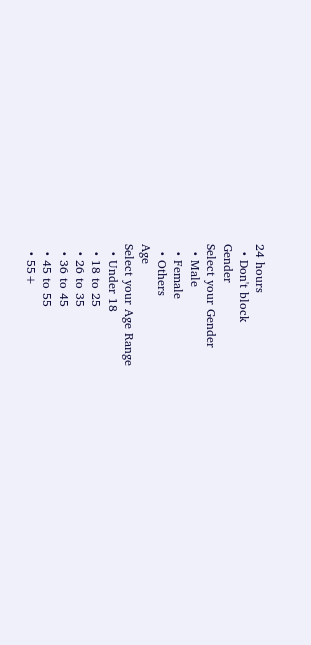24 hours
  • Don't block
Gender
Select your Gender
  • Male
  • Female
  • Others
Age
Select your Age Range
  • Under 18
  • 18 to 25
  • 26 to 35
  • 36 to 45
  • 45 to 55
  • 55+